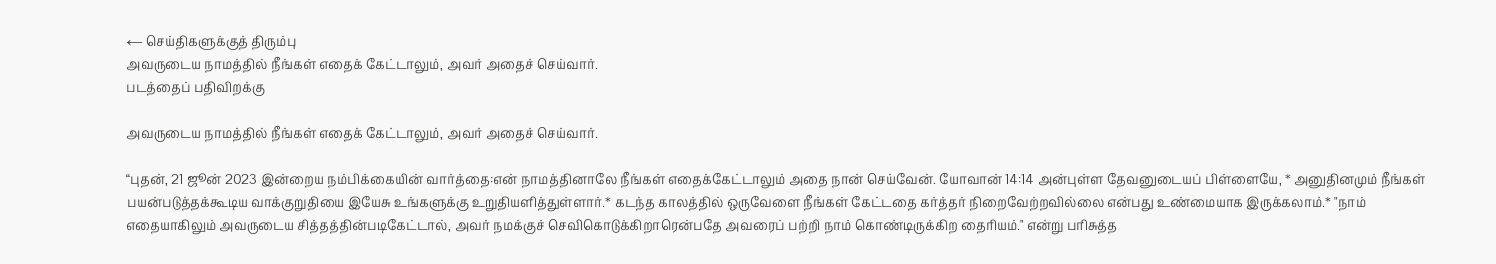← செய்திகளுக்குத் திரும்பு
அவருடைய நாமத்தில் நீங்கள் எதைக் கேட்டாலும், அவர் அதைச் செய்வார்.
படத்தைப் பதிவிறக்கு

அவருடைய நாமத்தில் நீங்கள் எதைக் கேட்டாலும், அவர் அதைச் செய்வார்.

“புதன், 21 ஜூன் 2023 இன்றைய நம்பிக்கையின் வார்த்தை:என் நாமத்தினாலே நீங்கள் எதைக்கேட்டாலும் அதை நான் செய்வேன். யோவான் 14:14 அன்புள்ள தேவனுடையப் பிள்ளையே, * அனுதினமும் நீங்கள் பயன்படுத்தக்கூடிய வாக்குறுதியை இயேசு உங்களுக்கு உறுதியளித்துள்ளார்.* கடந்த காலத்தில் ஒருவேளை நீங்கள் கேட்டதை கர்த்தர் நிறைவேற்றவில்லை என்பது உண்மையாக இருக்கலாம்.* "நாம் எதையாகிலும் அவருடைய சித்தத்தின்படிகேட்டால், அவர் நமக்குச் செவிகொடுக்கிறாரென்பதே அவரைப் பற்றி நாம் கொண்டிருக்கிற தைரியம்." என்று பரிசுத்த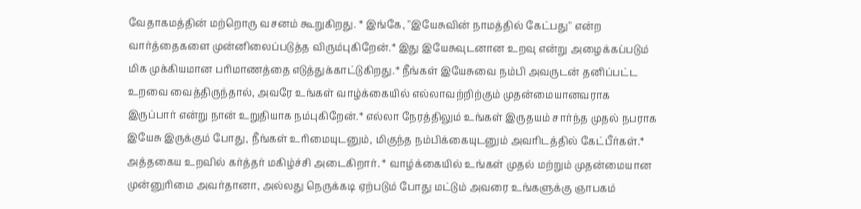வேதாகமத்தின் மற்றொரு வசனம் கூறுகிறது. * இங்கே, "இயேசுவின் நாமத்தில் கேட்பது" என்ற வார்த்தைகளை முன்னிலைப்படுத்த விரும்புகிறேன்.* இது இயேசுவுடனான உறவு என்று அழைக்கப்படும் மிக முக்கியமான பரிமாணத்தை எடுத்துக்காட்டுகிறது.* நீங்கள் இயேசுவை நம்பி அவருடன் தனிப்பட்ட உறவை வைத்திருந்தால், அவரே உங்கள் வாழ்க்கையில் எல்லாவற்றிற்கும் முதன்மையானவராக இருப்பார் என்று நான் உறுதியாக நம்புகிறேன்.* எல்லா நேரத்திலும் உங்கள் இருதயம் சார்ந்த முதல் நபராக இயேசு இருக்கும் போது, நீங்கள் உரிமையுடனும், மிகுந்த நம்பிக்கையுடனும் அவரிடத்தில் கேட்பீர்கள்.* அத்தகைய உறவில் கர்த்தர் மகிழ்ச்சி அடைகிறார். * வாழ்க்கையில் உங்கள் முதல் மற்றும் முதன்மையான முன்னுரிமை அவர்தானா, அல்லது நெருக்கடி ஏற்படும் போது மட்டும் அவரை உங்களுக்கு ஞாபகம்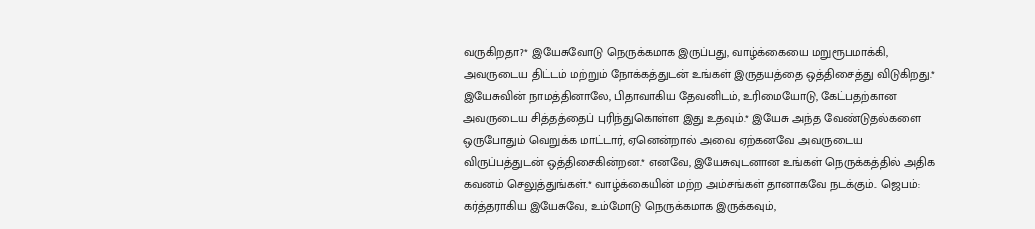வருகிறதா?* இயேசுவோடு நெருக்கமாக இருப்பது, வாழ்க்கையை மறுரூபமாக்கி, அவருடைய திட்டம் மற்றும் நோக்கத்துடன் உங்கள் இருதயத்தை ஒத்திசைத்து விடுகிறது.* இயேசுவின் நாமத்தினாலே, பிதாவாகிய தேவனிடம், உரிமையோடு, கேட்பதற்கான அவருடைய சித்தத்தைப் புரிந்துகொள்ள இது உதவும்.* இயேசு அந்த வேண்டுதல்களை ஒருபோதும் வெறுக்க மாட்டார், ஏனென்றால் அவை ஏற்கனவே அவருடைய விருப்பத்துடன் ஒத்திசைகின்றன.* எனவே, இயேசுவுடனான உங்கள் நெருக்கத்தில் அதிக கவனம் செலுத்துங்கள்.* வாழ்க்கையின் மற்ற அம்சங்கள் தானாகவே நடக்கும்.. ஜெபம்: கர்த்தராகிய இயேசுவே, உம்மோடு நெருக்கமாக இருக்கவும்,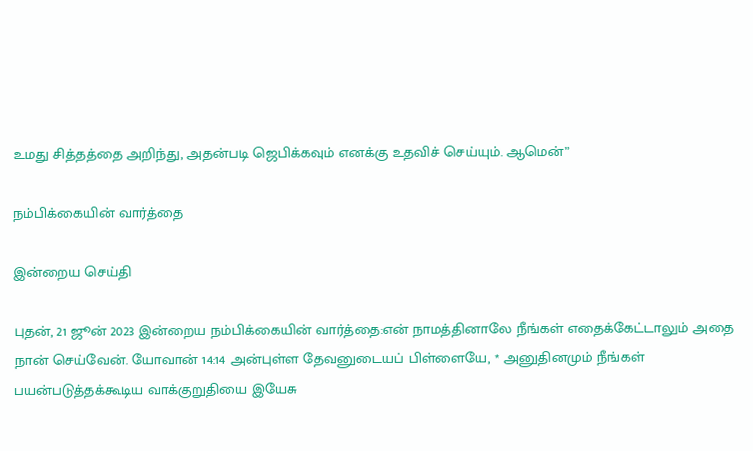உமது சித்தத்தை அறிந்து, அதன்படி ஜெபிக்கவும் எனக்கு உதவிச் செய்யும். ஆமென்”

நம்பிக்கையின் வார்த்தை

இன்றைய செய்தி

புதன், 21 ஜூன் 2023 இன்றைய நம்பிக்கையின் வார்த்தை:என் நாமத்தினாலே நீங்கள் எதைக்கேட்டாலும் அதை நான் செய்வேன். யோவான் 14:14 அன்புள்ள தேவனுடையப் பிள்ளையே, * அனுதினமும் நீங்கள் பயன்படுத்தக்கூடிய வாக்குறுதியை இயேசு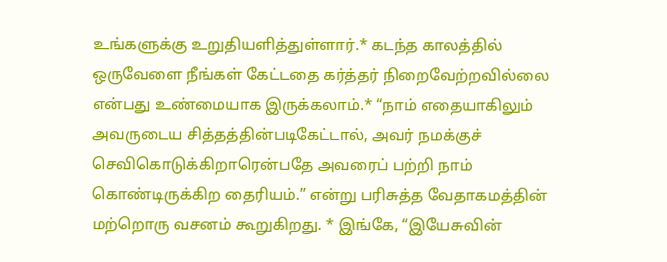உங்களுக்கு உறுதியளித்துள்ளார்.* கடந்த காலத்தில் ஒருவேளை நீங்கள் கேட்டதை கர்த்தர் நிறைவேற்றவில்லை என்பது உண்மையாக இருக்கலாம்.* “நாம் எதையாகிலும் அவருடைய சித்தத்தின்படிகேட்டால், அவர் நமக்குச் செவிகொடுக்கிறாரென்பதே அவரைப் பற்றி நாம் கொண்டிருக்கிற தைரியம்.” என்று பரிசுத்த வேதாகமத்தின் மற்றொரு வசனம் கூறுகிறது. * இங்கே, “இயேசுவின்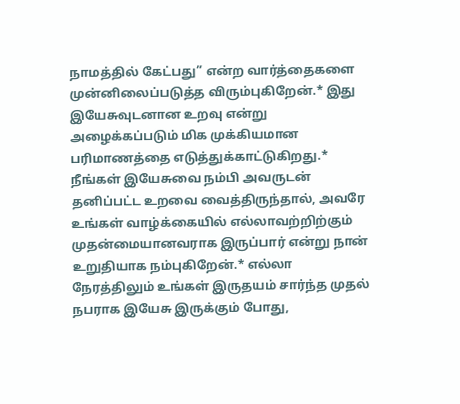நாமத்தில் கேட்பது” என்ற வார்த்தைகளை முன்னிலைப்படுத்த விரும்புகிறேன்.* இது இயேசுவுடனான உறவு என்று அழைக்கப்படும் மிக முக்கியமான பரிமாணத்தை எடுத்துக்காட்டுகிறது.* நீங்கள் இயேசுவை நம்பி அவருடன் தனிப்பட்ட உறவை வைத்திருந்தால், அவரே உங்கள் வாழ்க்கையில் எல்லாவற்றிற்கும் முதன்மையானவராக இருப்பார் என்று நான் உறுதியாக நம்புகிறேன்.* எல்லா நேரத்திலும் உங்கள் இருதயம் சார்ந்த முதல் நபராக இயேசு இருக்கும் போது,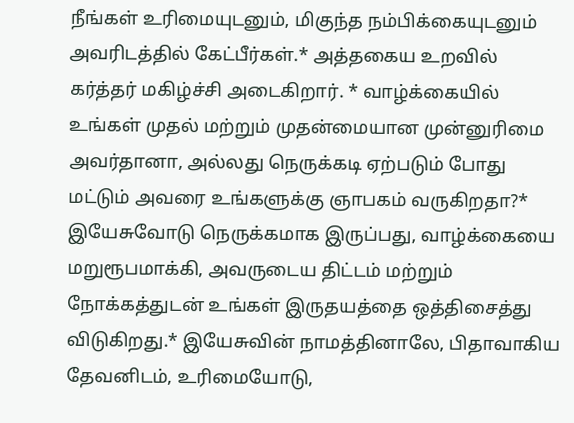நீங்கள் உரிமையுடனும், மிகுந்த நம்பிக்கையுடனும் அவரிடத்தில் கேட்பீர்கள்.* அத்தகைய உறவில் கர்த்தர் மகிழ்ச்சி அடைகிறார். * வாழ்க்கையில் உங்கள் முதல் மற்றும் முதன்மையான முன்னுரிமை அவர்தானா, அல்லது நெருக்கடி ஏற்படும் போது மட்டும் அவரை உங்களுக்கு ஞாபகம் வருகிறதா?* இயேசுவோடு நெருக்கமாக இருப்பது, வாழ்க்கையை மறுரூபமாக்கி, அவருடைய திட்டம் மற்றும் நோக்கத்துடன் உங்கள் இருதயத்தை ஒத்திசைத்து விடுகிறது.* இயேசுவின் நாமத்தினாலே, பிதாவாகிய தேவனிடம், உரிமையோடு,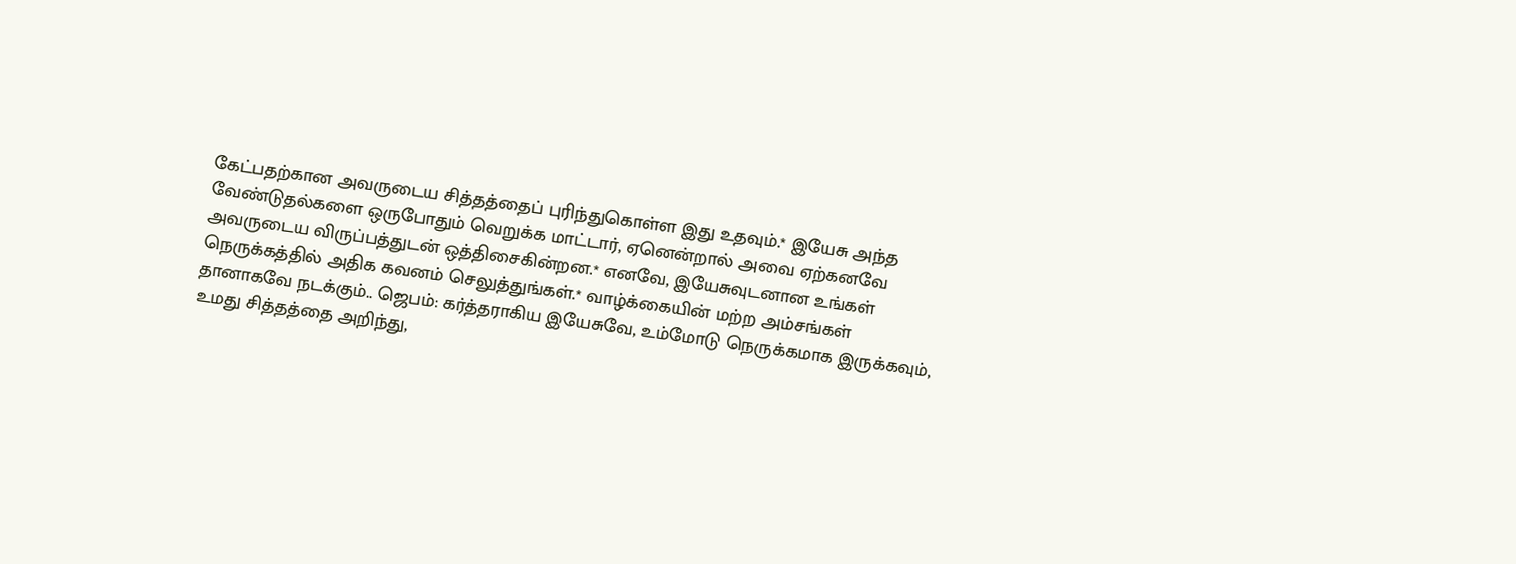கேட்பதற்கான அவருடைய சித்தத்தைப் புரிந்துகொள்ள இது உதவும்.* இயேசு அந்த வேண்டுதல்களை ஒருபோதும் வெறுக்க மாட்டார், ஏனென்றால் அவை ஏற்கனவே அவருடைய விருப்பத்துடன் ஒத்திசைகின்றன.* எனவே, இயேசுவுடனான உங்கள் நெருக்கத்தில் அதிக கவனம் செலுத்துங்கள்.* வாழ்க்கையின் மற்ற அம்சங்கள் தானாகவே நடக்கும்.. ஜெபம்: கர்த்தராகிய இயேசுவே, உம்மோடு நெருக்கமாக இருக்கவும், உமது சித்தத்தை அறிந்து,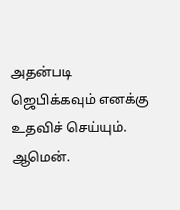அதன்படி ஜெபிக்கவும் எனக்கு உதவிச் செய்யும். ஆமென்.